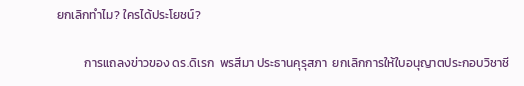ยกเลิกทำไม? ใครได้ประโยชน์?

          การแถลงข่าวของ ดร.ดิเรก  พรสีมา ประธานคุรุสภา  ยกเลิกการให้ใบอนุญาตประกอบวิชาชี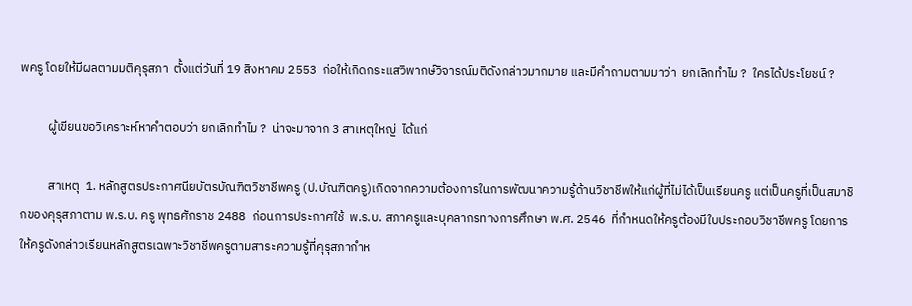พครู โดยให้มีผลตามมติคุรุสภา  ตั้งแต่วันที่ 19 สิงหาคม 2553  ก่อให้เกิดกระแสวิพากษ์วิจารณ์มติดังกล่าวมากมาย และมีคำถามตามมาว่า  ยกเลิกทำไม ?  ใครได้ประโยชน์ ?

          ผู้เขียนขอวิเคราะห์หาคำตอบว่า ยกเลิกทำไม ?  น่าจะมาจาก 3 สาเหตุใหญ่  ได้แก่

          สาเหตุ  1. หลักสูตรประกาศนียบัตรบัณฑิตวิชาชีพครู (ป.บัณฑิตครู)เกิดจากความต้องการในการพัฒนาความรู้ด้านวิชาชีพให้แก่ผู้ที่ไม่ได้เป็นเรียนครู แต่เป็นครูที่เป็นสมาชิกของคุรุสภาตาม พ.ร.บ. ครู พุทธศักราช 2488  ก่อนการประกาศใช้  พ.ร.บ. สภาครูและบุคลากรทางการศึกษา พ.ศ. 2546  ที่กำหนดให้ครูต้องมีใบประกอบวิชาชีพครู โดยการให้ครูดังกล่าวเรียนหลักสูตรเฉพาะวิชาชีพครูตามสาระความรู้ที่คุรุสภากำห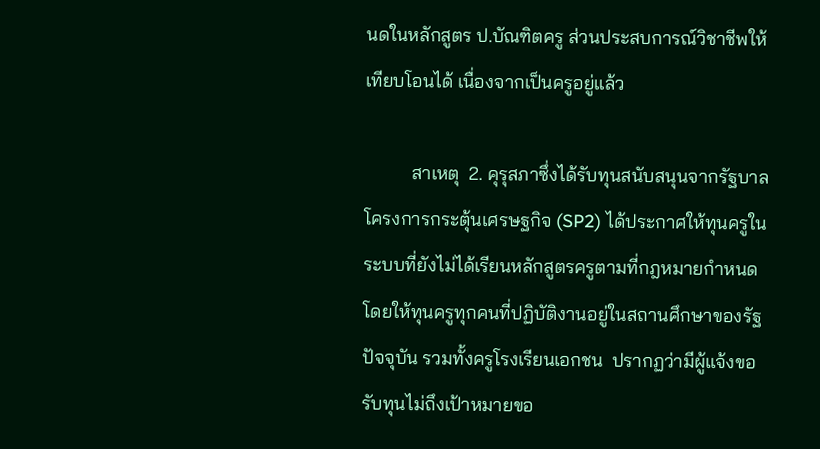นดในหลักสูตร ป.บัณฑิตครู ส่วนประสบการณ์วิชาชีพให้เทียบโอนได้ เนื่องจากเป็นครูอยู่แล้ว

          สาเหตุ  2. คุรุสภาซึ่งได้รับทุนสนับสนุนจากรัฐบาลโครงการกระตุ้นเศรษฐกิจ (SP2) ได้ประกาศให้ทุนครูในระบบที่ยังไม่ได้เรียนหลักสูตรครูตามที่กฎหมายกำหนด โดยให้ทุนครูทุกคนที่ปฏิบัติงานอยู่ในสถานศึกษาของรัฐปัจจุบัน รวมทั้งครูโรงเรียนเอกชน  ปรากฏว่ามีผู้แจ้งขอรับทุนไม่ถึงเป้าหมายขอ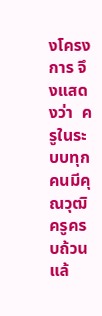งโครงการ จึงแสดงว่า  ครูในระบบทุกคนมีคุณวุฒิครูครบถ้วนแล้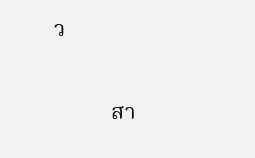ว

          สา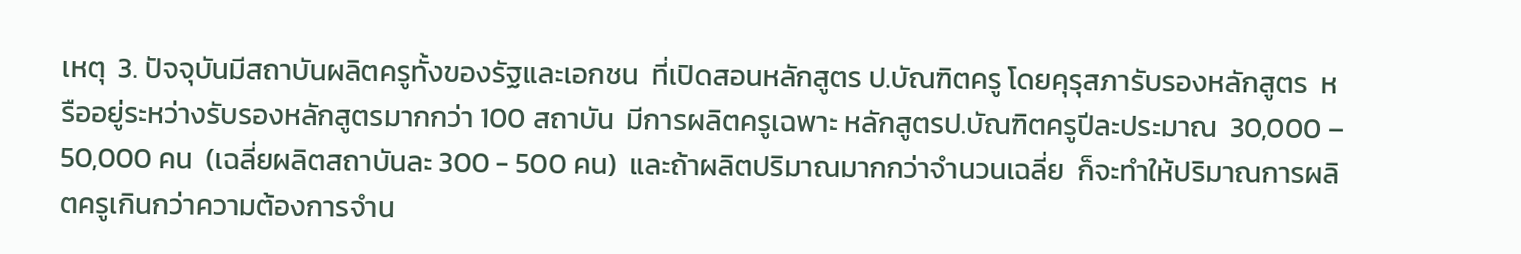เหตุ  3. ปัจจุบันมีสถาบันผลิตครูทั้งของรัฐและเอกชน  ที่เปิดสอนหลักสูตร ป.บัณฑิตครู โดยคุรุสภารับรองหลักสูตร  หรืออยู่ระหว่างรับรองหลักสูตรมากกว่า 100 สถาบัน  มีการผลิตครูเฉพาะ หลักสูตรป.บัณฑิตครูปีละประมาณ  30,000 – 50,000 คน  (เฉลี่ยผลิตสถาบันละ 300 - 500 คน)  และถ้าผลิตปริมาณมากกว่าจำนวนเฉลี่ย  ก็จะทำให้ปริมาณการผลิตครูเกินกว่าความต้องการจำน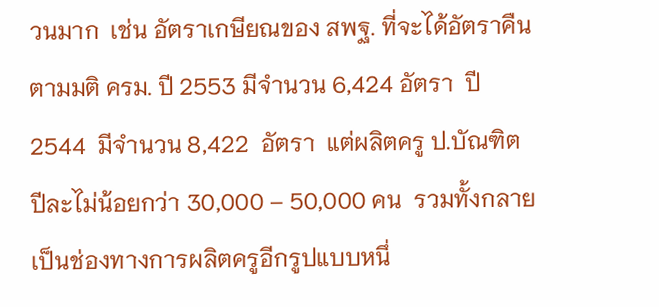วนมาก  เช่น อัตราเกษียณของ สพฐ. ที่จะได้อัตราคืนตามมติ ครม. ปี 2553 มีจำนวน 6,424 อัตรา  ปี 2544  มีจำนวน 8,422  อัตรา  แต่ผลิตครู ป.บัณฑิต ปีละไม่น้อยกว่า 30,000 – 50,000 คน  รวมทั้งกลายเป็นช่องทางการผลิตครูอีกรูปแบบหนึ่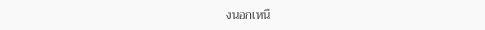งนอกเหนื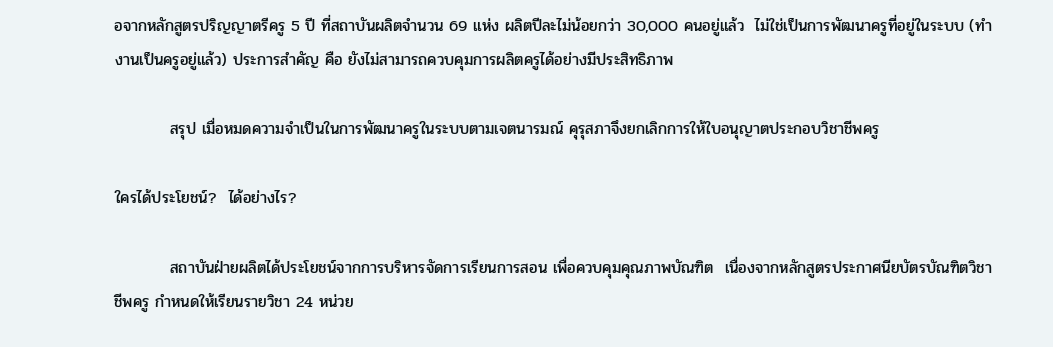อจากหลักสูตรปริญญาตรีครู 5 ปี ที่สถาบันผลิตจำนวน 69 แห่ง ผลิตปีละไม่น้อยกว่า 30,000 คนอยู่แล้ว  ไม่ใช่เป็นการพัฒนาครูที่อยู่ในระบบ (ทำงานเป็นครูอยู่แล้ว) ประการสำคัญ คือ ยังไม่สามารถควบคุมการผลิตครูได้อย่างมีประสิทธิภาพ

          สรุป เมื่อหมดความจำเป็นในการพัฒนาครูในระบบตามเจตนารมณ์ คุรุสภาจึงยกเลิกการให้ใบอนุญาตประกอบวิชาชีพครู

ใครได้ประโยชน์?  ได้อย่างไร?

          สถาบันฝ่ายผลิตได้ประโยชน์จากการบริหารจัดการเรียนการสอน เพื่อควบคุมคุณภาพบัณฑิต  เนื่องจากหลักสูตรประกาศนียบัตรบัณฑิตวิชาชีพครู กำหนดให้เรียนรายวิชา 24 หน่วย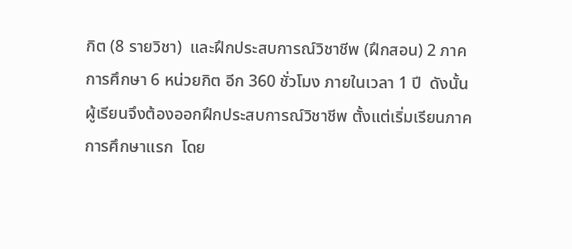กิต (8 รายวิชา)  และฝึกประสบการณ์วิชาชีพ (ฝึกสอน) 2 ภาคการศึกษา 6 หน่วยกิต อีก 360 ชั่วโมง ภายในเวลา 1 ปี  ดังนั้น  ผู้เรียนจึงต้องออกฝึกประสบการณ์วิชาชีพ ตั้งแต่เริ่มเรียนภาคการศึกษาแรก  โดย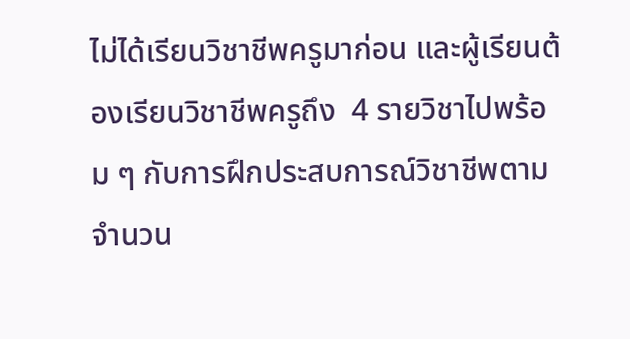ไม่ได้เรียนวิชาชีพครูมาก่อน และผู้เรียนต้องเรียนวิชาชีพครูถึง  4 รายวิชาไปพร้อม ๆ กับการฝึกประสบการณ์วิชาชีพตามจำนวน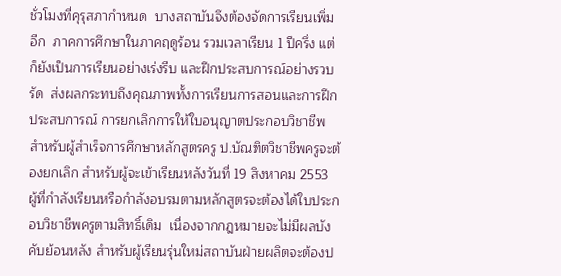ชั่วโมงที่คุรุสภากำหนด  บางสถาบันจึงต้องจัดการเรียนเพิ่มอีก  ภาคการศึกษาในภาคฤดูร้อน รวมเวลาเรียน 1 ปีครึ่ง แต่ก็ยังเป็นการเรียนอย่างเร่งรีบ และฝึกประสบการณ์อย่างรวบรัด  ส่งผลกระทบถึงคุณภาพทั้งการเรียนการสอนและการฝึกประสบการณ์ การยกเลิกการให้ใบอนุญาตประกอบวิชาชีพ สำหรับผู้สำเร็จการศึกษาหลักสูตรครู ป.บัณฑิตวิชาชีพครูจะต้องยกเลิก สำหรับผู้จะเข้าเรียนหลังวันที่ 19 สิงหาคม 2553 ผู้ที่กำลังเรียนหรือกำลังอบรมตามหลักสูตรจะต้องได้ใบประกอบวิชาชีพครูตามสิทธิ์เดิม  เนื่องจากกฎหมายจะไม่มีผลบังคับย้อนหลัง สำหรับผู้เรียนรุ่นใหม่สถาบันฝ่ายผลิตจะต้องป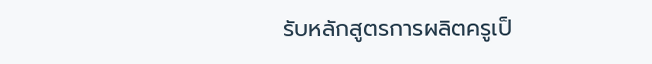รับหลักสูตรการผลิตครูเป็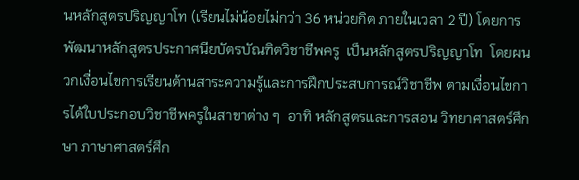นหลักสูตรปริญญาโท (เรียนไม่น้อยไม่กว่า 36 หน่วยกิต ภายในเวลา 2 ปี) โดยการพัฒนาหลักสูตรประกาศนียบัตรบัณฑิตวิชาชีพครู  เป็นหลักสูตรปริญญาโท  โดยผนวกเงื่อนไขการเรียนด้านสาระความรู้และการฝึกประสบการณ์วิชาชีพ ตามเงื่อนไขการได้ใบประกอบวิชาชีพครูในสาขาต่าง ๆ  อาทิ หลักสูตรและการสอน วิทยาศาสตร์ศึกษา ภาษาศาสตร์ศึก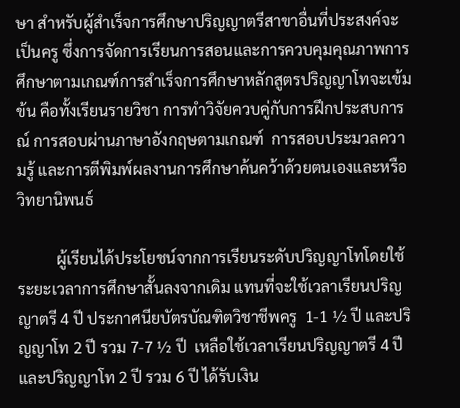ษา สำหรับผู้สำเร็จการศึกษาปริญญาตรีสาขาอื่นที่ประสงค์จะเป็นครู ซึ่งการจัดการเรียนการสอนและการควบคุมคุณภาพการศึกษาตามเกณฑ์การสำเร็จการศึกษาหลักสูตรปริญญาโทจะเข้มข้น คือทั้งเรียนรายวิชา การทำวิจัยควบคู่กับการฝึกประสบการณ์ การสอบผ่านภาษาอังกฤษตามเกณฑ์  การสอบประมวลความรู้ และการตีพิมพ์ผลงานการศึกษาค้นคว้าด้วยตนเองและหรือวิทยานิพนธ์

          ผู้เรียนได้ประโยชน์จากการเรียนระดับปริญญาโทโดยใช้ระยะเวลาการศึกษาสั้นลงจากเดิม แทนที่จะใช้เวลาเรียนปริญญาตรี 4 ปี ประกาศนียบัตรบัณฑิตวิชาชีพครู  1-1 ½ ปี และปริญญาโท 2 ปี รวม 7-7 ½ ปี  เหลือใช้เวลาเรียนปริญญาตรี 4 ปี และปริญญาโท 2 ปี รวม 6 ปี ได้รับเงิน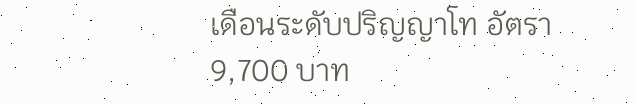เดือนระดับปริญญาโท อัตรา 9,700 บาท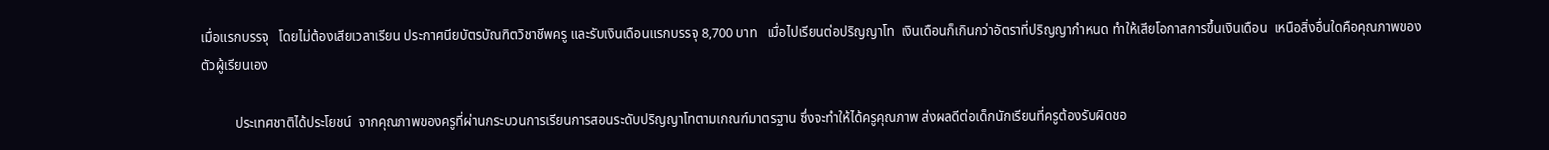เมื่อแรกบรรจุ   โดยไม่ต้องเสียเวลาเรียน ประกาศนียบัตรบัณฑิตวิชาชีพครู และรับเงินเดือนแรกบรรจุ 8,700 บาท   เมื่อไปเรียนต่อปริญญาโท  เงินเดือนก็เกินกว่าอัตราที่ปริญญากำหนด ทำให้เสียโอกาสการขึ้นเงินเดือน  เหนือสิ่งอื่นใดคือคุณภาพของตัวผู้เรียนเอง

          ประเทศชาติได้ประโยชน์  จากคุณภาพของครูที่ผ่านกระบวนการเรียนการสอนระดับปริญญาโทตามเกณฑ์มาตรฐาน ซึ่งจะทำให้ได้ครูคุณภาพ ส่งผลดีต่อเด็กนักเรียนที่ครูต้องรับผิดชอ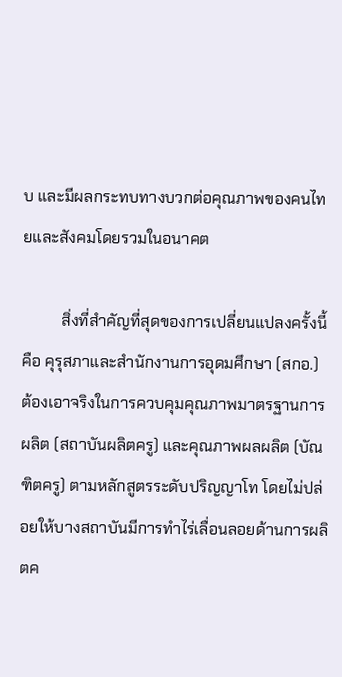บ และมีผลกระทบทางบวกต่อคุณภาพของคนไทยและสังคมโดยรวมในอนาคต

          สิ่งที่สำคัญที่สุดของการเปลี่ยนแปลงครั้งนี้  คือ คุรุสภาและสำนักงานการอุดมศึกษา (สกอ.) ต้องเอาจริงในการควบคุมคุณภาพมาตรฐานการผลิต (สถาบันผลิตครู) และคุณภาพผลผลิต (บัณฑิตครู) ตามหลักสูตรระดับปริญญาโท โดยไม่ปล่อยให้บางสถาบันมีการทำไร่เลื่อนลอยด้านการผลิตค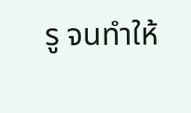รู จนทำให้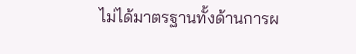ไม่ได้มาตรฐานทั้งด้านการผ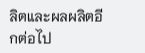ลิตและผลผลิตอีกต่อไป